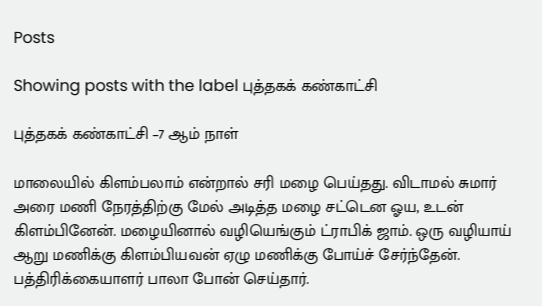Posts

Showing posts with the label புத்தகக் கண்காட்சி

புத்தகக் கண்காட்சி –7 ஆம் நாள்

மாலையில் கிளம்பலாம் என்றால் சரி மழை பெய்தது. விடாமல் சுமார் அரை மணி நேரத்திற்கு மேல் அடித்த மழை சட்டென ஓய, உடன் கிளம்பினேன். மழையினால் வழியெங்கும் ட்ராபிக் ஜாம். ஒரு வழியாய் ஆறு மணிக்கு கிளம்பியவன் ஏழு மணிக்கு போய்ச் சேர்ந்தேன். பத்திரிக்கையாளர் பாலா போன் செய்தார்.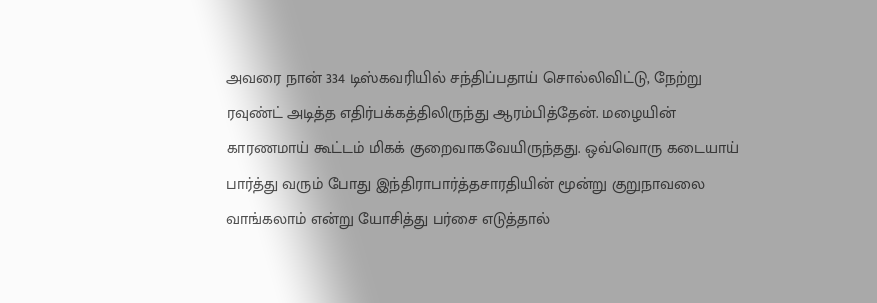அவரை நான் 334 டிஸ்கவரியில் சந்திப்பதாய் சொல்லிவிட்டு, நேற்று ரவுண்ட் அடித்த எதிர்பக்கத்திலிருந்து ஆரம்பித்தேன். மழையின் காரணமாய் கூட்டம் மிகக் குறைவாகவேயிருந்தது. ஒவ்வொரு கடையாய் பார்த்து வரும் போது இந்திராபார்த்தசாரதியின் மூன்று குறுநாவலை வாங்கலாம் என்று யோசித்து பர்சை எடுத்தால்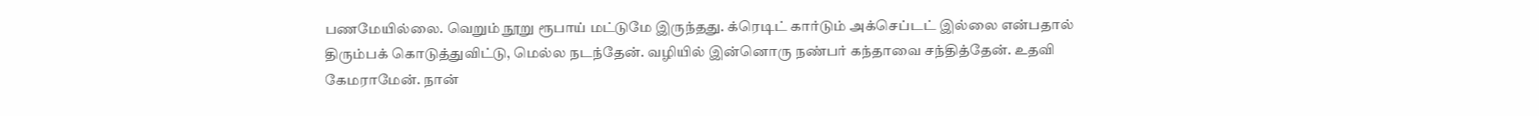பணமேயில்லை. வெறும் நூறு ரூபாய் மட்டுமே இருந்தது. க்ரெடிட் கார்டும் அக்செப்டட் இல்லை என்பதால் திரும்பக் கொடுத்துவிட்டு, மெல்ல நடந்தேன். வழியில் இன்னொரு நண்பர் கந்தாவை சந்தித்தேன். உதவி கேமராமேன். நான்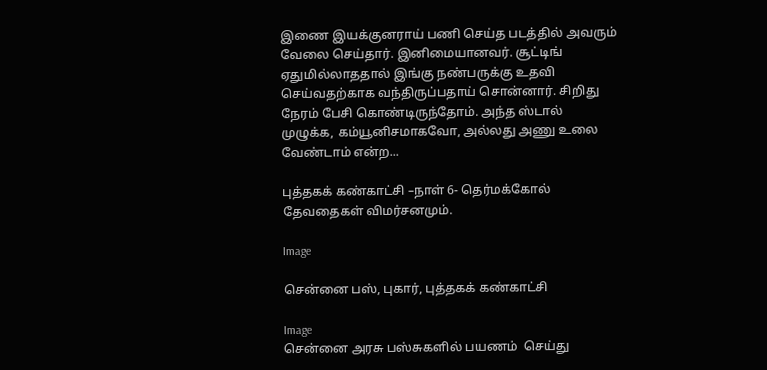இணை இயக்குனராய் பணி செய்த படத்தில் அவரும் வேலை செய்தார். இனிமையானவர். சூட்டிங் ஏதுமில்லாததால் இங்கு நண்பருக்கு உதவி செய்வதற்காக வந்திருப்பதாய் சொன்னார். சிறிது நேரம் பேசி கொண்டிருந்தோம். அந்த ஸ்டால் முழுக்க, கம்யூனிசமாகவோ, அல்லது அணு உலை வேண்டாம் என்ற...

புத்தகக் கண்காட்சி –நாள் 6- தெர்மக்கோல் தேவதைகள் விமர்சனமும்.

Image

சென்னை பஸ், புகார், புத்தகக் கண்காட்சி

Image
சென்னை அரசு பஸ்சுகளில் பயணம்  செய்து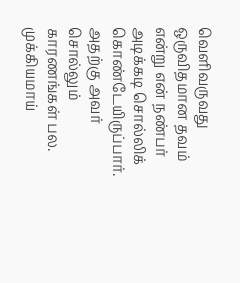வெளிவருவது ஒருவிதமான தவம் என்று என் நண்பர் அடிக்கடி சொல்லிக் கொண்டேயிருப்பார். அதற்கு அவர் சொல்லும் காரணங்கள் பல. முக்கியமாய்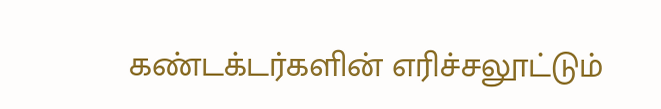கண்டக்டர்களின் எரிச்சலூட்டும்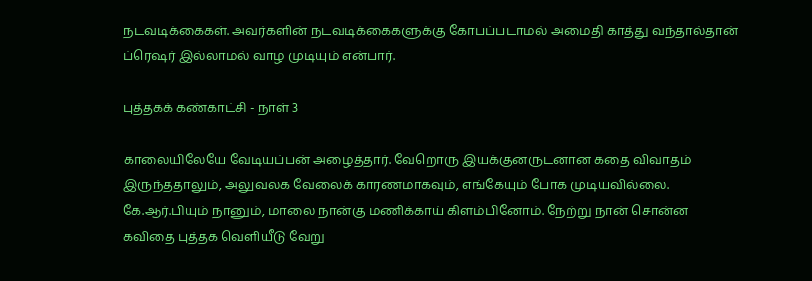நடவடிக்கைகள். அவர்களின் நடவடிக்கைகளுக்கு கோபப்படாமல் அமைதி காத்து வந்தால்தான் ப்ரெஷர் இல்லாமல் வாழ முடியும் என்பார்.

புத்தகக் கண்காட்சி - நாள் 3

காலையிலேயே வேடியப்பன் அழைத்தார். வேறொரு இயக்குனருடனான கதை விவாதம் இருந்ததாலும், அலுவலக வேலைக் காரணமாகவும், எங்கேயும் போக முடியவில்லை. கே.ஆர்.பியும் நானும், மாலை நான்கு மணிக்காய் கிளம்பினோம். நேற்று நான் சொன்ன கவிதை புத்தக வெளியீடு வேறு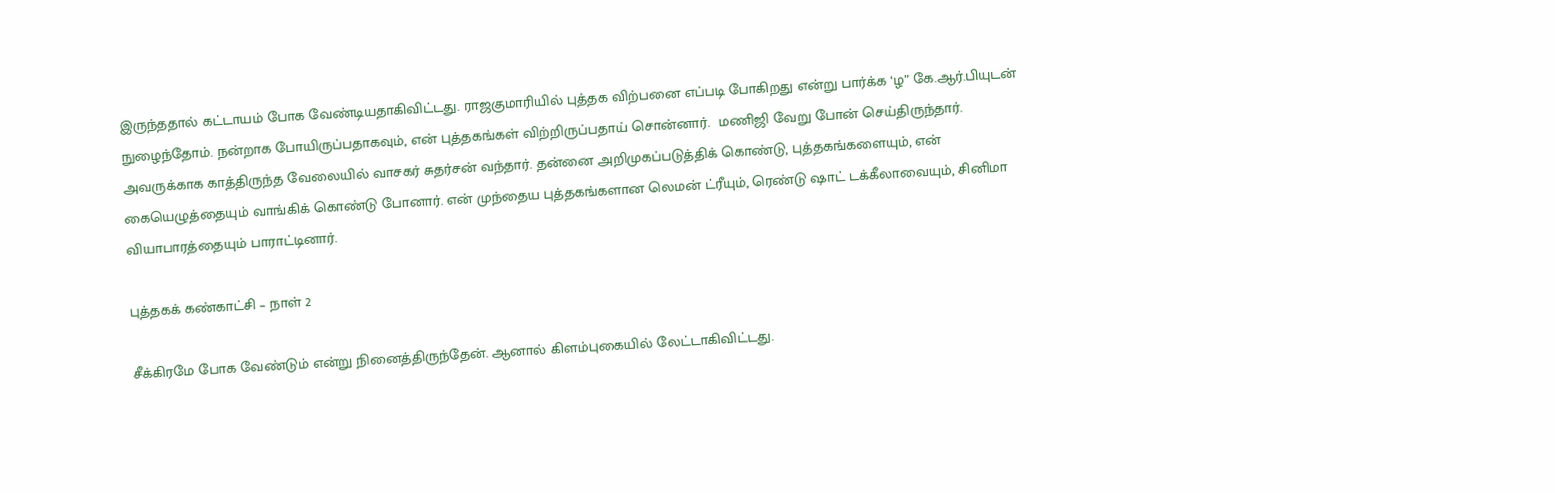இருந்ததால் கட்டாயம் போக வேண்டியதாகிவிட்டது. ராஜகுமாரியில் புத்தக விற்பனை எப்படி போகிறது என்று பார்க்க ‘ழ” கே.ஆர்.பியுடன் நுழைந்தோம். நன்றாக போயிருப்பதாகவும், என் புத்தகங்கள் விற்றிருப்பதாய் சொன்னார்.  மணிஜி வேறு போன் செய்திருந்தார். அவருக்காக காத்திருந்த வேலையில் வாசகர் சுதர்சன் வந்தார். தன்னை அறிமுகப்படுத்திக் கொண்டு, புத்தகங்களையும், என் கையெழுத்தையும் வாங்கிக் கொண்டு போனார். என் முந்தைய புத்தகங்களான லெமன் ட்ரீயும், ரெண்டு ஷாட் டக்கீலாவையும், சினிமா வியாபாரத்தையும் பாராட்டினார்.

புத்தகக் கண்காட்சி – நாள் 2

சீக்கிரமே போக வேண்டும் என்று நினைத்திருந்தேன். ஆனால் கிளம்புகையில் லேட்டாகிவிட்டது.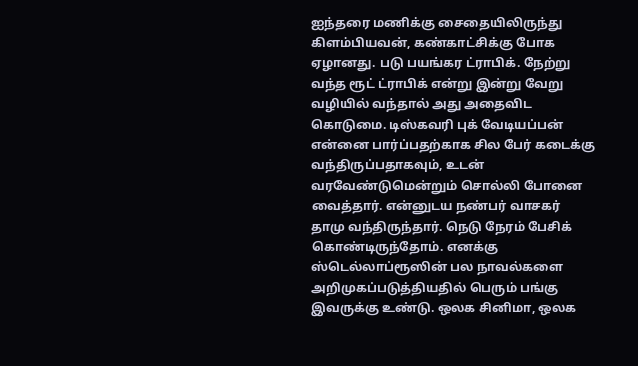ஐந்தரை மணிக்கு சைதையிலிருந்து கிளம்பியவன், கண்காட்சிக்கு போக ஏழானது. படு பயங்கர ட்ராபிக். நேற்று வந்த ரூட் ட்ராபிக் என்று இன்று வேறு வழியில் வந்தால் அது அதைவிட கொடுமை. டிஸ்கவரி புக் வேடியப்பன்  என்னை பார்ப்பதற்காக சில பேர் கடைக்கு வந்திருப்பதாகவும், உடன் வரவேண்டுமென்றும் சொல்லி போனை வைத்தார். என்னுடய நண்பர் வாசகர் தாமு வந்திருந்தார். நெடு நேரம் பேசிக் கொண்டிருந்தோம். எனக்கு ஸ்டெல்லாப்ரூஸின் பல நாவல்களை அறிமுகப்படுத்தியதில் பெரும் பங்கு இவருக்கு உண்டு. ஒலக சினிமா, ஒலக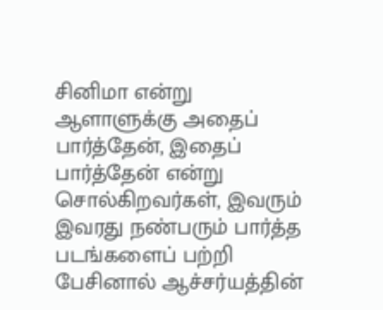சினிமா என்று ஆளாளுக்கு அதைப் பார்த்தேன், இதைப் பார்த்தேன் என்று சொல்கிறவர்கள், இவரும் இவரது நண்பரும் பார்த்த படங்களைப் பற்றி பேசினால் ஆச்சர்யத்தின்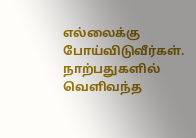எல்லைக்கு போய்விடுவீர்கள். நாற்பதுகளில் வெளிவந்த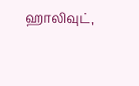ஹாலிவுட்,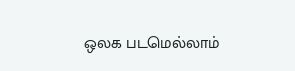ஒலக படமெல்லாம்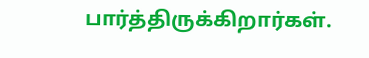பார்த்திருக்கிறார்கள்.